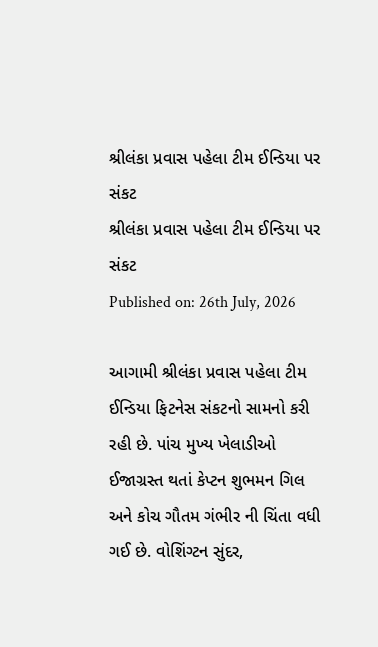શ્રીલંકા પ્રવાસ પહેલા ટીમ ઈન્ડિયા પર સંકટ
શ્રીલંકા પ્રવાસ પહેલા ટીમ ઈન્ડિયા પર સંકટ
Published on: 26th July, 2026

આગામી શ્રીલંકા પ્રવાસ પહેલા ટીમ ઈન્ડિયા ફિટનેસ સંકટનો સામનો કરી રહી છે. પાંચ મુખ્ય ખેલાડીઓ ઈજાગ્રસ્ત થતાં કેપ્ટન શુભમન ગિલ અને કોચ ગૌતમ ગંભીર ની ચિંતા વધી ગઈ છે. વોશિંગ્ટન સુંદર,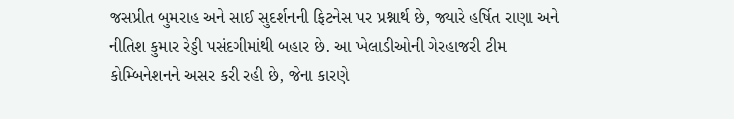જસપ્રીત બુમરાહ અને સાઈ સુદર્શનની ફિટનેસ પર પ્રશ્નાર્થ છે, જ્યારે હર્ષિત રાણા અને નીતિશ કુમાર રેડ્ડી પસંદગીમાંથી બહાર છે. આ ખેલાડીઓની ગેરહાજરી ટીમ કોમ્બિનેશનને અસર કરી રહી છે, જેના કારણે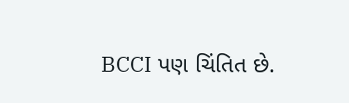BCCI પણ ચિંતિત છે.